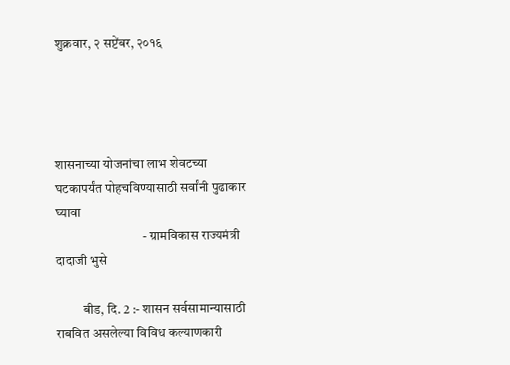शुक्रवार, २ सप्टेंबर, २०१६




शासनाच्या योजनांचा लाभ शेवटच्या
घटकापर्यंत पोहचविण्यासाठी सर्वांनी पुढाकार घ्यावा
                                 - ग्रामविकास राज्यमंत्री दादाजी भुसे

          बीड, दि. 2 :- शासन सर्वसामान्यासाठी राबवित असलेल्या विविध कल्याणकारी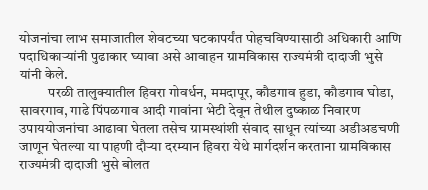योजनांचा लाभ समाजातील शेवटच्या घटकापर्यंत पोहचविण्यासाठी अधिकारी आणि पदाधिकाऱ्यांनी पुढाकार घ्यावा असे आवाहन ग्रामविकास राज्यमंत्री दादाजी भुसे यांनी केले.
          परळी तालुक्यातील हिवरा गोवर्धन, ममदापूर, कौडगाव हुडा, कौडगाव घोडा, सावरगाव, गाढे पिंपळगाव आदी गावांना भेटी देवून तेथील दुष्काळ निवारण उपाययोजनांचा आढावा घेतला तसेच ग्रामस्थांशी संवाद साधून त्यांच्या अडीअडचणी जाणून घेतल्या या पाहणी दौऱ्या दरम्यान हिवरा येथे मार्गदर्शन करताना ग्रामविकास राज्यमंत्री दादाजी भुसे बोलत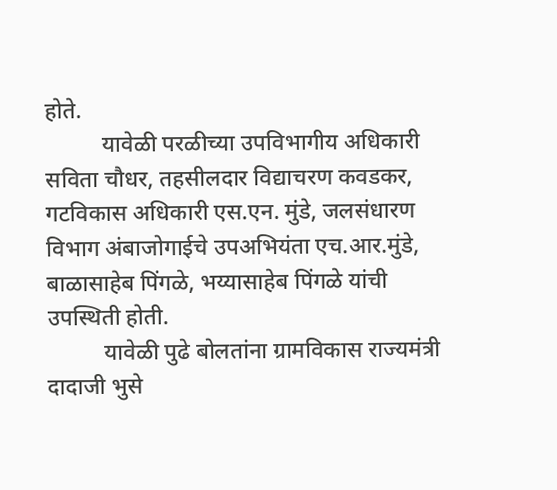होते.
          यावेळी परळीच्या उपविभागीय अधिकारी सविता चौधर, तहसीलदार विद्याचरण कवडकर, गटविकास अधिकारी एस.एन. मुंडे, जलसंधारण विभाग अंबाजोगाईचे उपअभियंता एच.आर.मुंडे, बाळासाहेब पिंगळे, भय्यासाहेब पिंगळे यांची उपस्थिती होती.
          यावेळी पुढे बोलतांना ग्रामविकास राज्यमंत्री दादाजी भुसे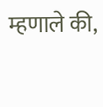म्हणाले की,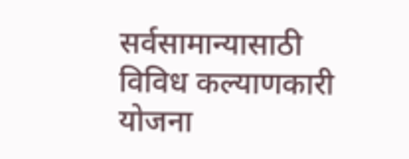सर्वसामान्यासाठी विविध कल्याणकारी योजना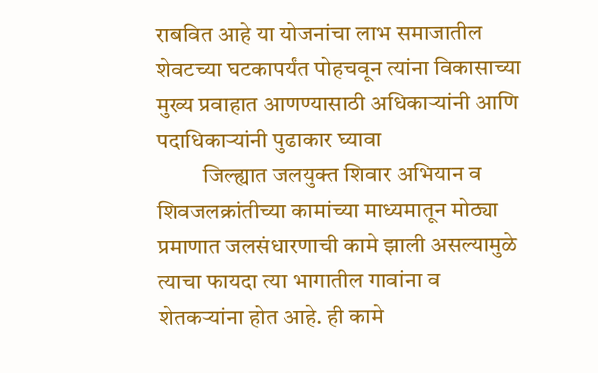राबवित आहे या योजनांचा लाभ समाजातील शेवटच्या घटकापर्यंत पोहचवून त्यांना विकासाच्या मुख्य प्रवाहात आणण्यासाठी अधिकाऱ्यांनी आणि पदाधिकाऱ्यांनी पुढाकार घ्यावा
          जिल्ह्यात जलयुक्त शिवार अभियान व शिवजलक्रांतीच्या कामांच्या माध्यमातून मोठ्या प्रमाणात जलसंधारणाची कामे झाली असल्यामुळे त्याचा फायदा त्या भागातील गावांना व शेतकऱ्यांना होत आहे. ही कामे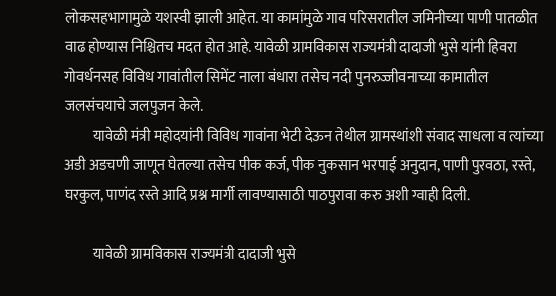लोकसहभागामुळे यशस्वी झाली आहेत. या कामांमुळे गाव परिसरातील जमिनीच्या पाणी पातळीत वाढ होण्यास निश्चितच मदत होत आहे. यावेळी ग्रामविकास राज्यमंत्री दादाजी भुसे यांनी हिवरा गोवर्धनसह विविध गावांतील सिमेंट नाला बंधारा तसेच नदी पुनरुज्जीवनाच्या कामातील जलसंचयाचे जलपुजन केले.
          यावेळी मंत्री महोदयांनी विविध गावांना भेटी देऊन तेथील ग्रामस्थांशी संवाद साधला व त्यांच्या अडी अडचणी जाणून घेतल्या तसेच पीक कर्ज, पीक नुकसान भरपाई अनुदान, पाणी पुरवठा, रस्ते,  घरकुल, पाणंद रस्ते आदि प्रश्न मार्गी लावण्यासाठी पाठपुरावा करु अशी ग्वाही दिली.

          यावेळी ग्रामविकास राज्यमंत्री दादाजी भुसे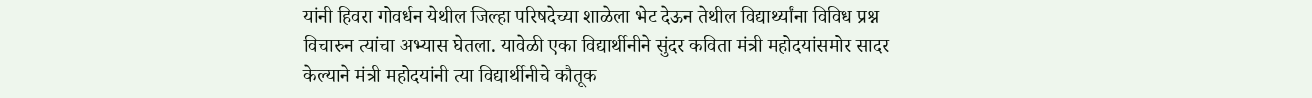यांनी हिवरा गोवर्धन येथील जिल्हा परिषदेच्या शाळेला भेट देऊन तेथील विद्यार्थ्यांना विविध प्रश्न विचारुन त्यांचा अभ्यास घेतला. यावेळी एका विद्यार्थीनीने सुंदर कविता मंत्री महोदयांसमोर सादर केल्याने मंत्री महोदयांनी त्या विद्यार्थीनीचे कौतूक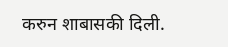करुन शाबासकी दिली.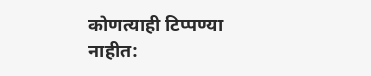कोणत्याही टिप्पण्‍या नाहीत: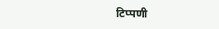टिप्पणी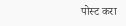पोस्ट करा